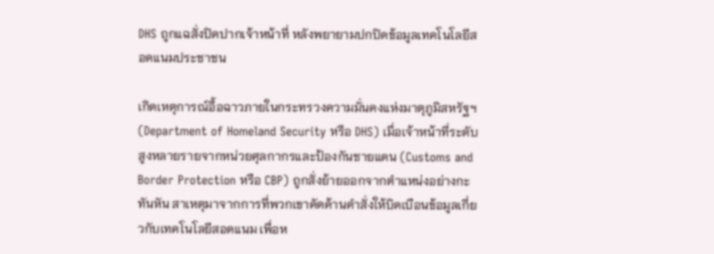DHS ถูกแฉสั่งปิดปากเจ้าหน้าที่ หลังพยายามปกปิดข้อมูลเทคโนโลยีสอดแนมประชาชน

เกิดเหตุการณ์อื้อฉาวภายในกระทรวงความมั่นคงแห่งมาตุภูมิสหรัฐฯ (Department of Homeland Security หรือ DHS) เมื่อเจ้าหน้าที่ระดับสูงหลายรายจากหน่วยศุลกากรและป้องกันชายแดน (Customs and Border Protection หรือ CBP) ถูกสั่งย้ายออกจากตำแหน่งอย่างกะทันหัน สาเหตุมาจากการที่พวกเขาคัดค้านคำสั่งให้บิดเบือนข้อมูลเกี่ยวกับเทคโนโลยีสอดแนม เพื่อห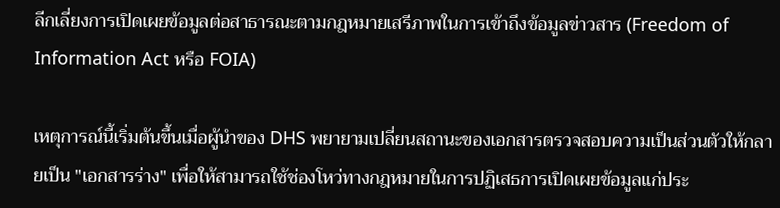ลีกเลี่ยงการเปิดเผยข้อมูลต่อสาธารณะตามกฎหมายเสรีภาพในการเข้าถึงข้อมูลข่าวสาร (Freedom of Information Act หรือ FOIA)

เหตุการณ์นี้เริ่มต้นขึ้นเมื่อผู้นำของ DHS พยายามเปลี่ยนสถานะของเอกสารตรวจสอบความเป็นส่วนตัวให้กลายเป็น "เอกสารร่าง" เพื่อให้สามารถใช้ช่องโหว่ทางกฎหมายในการปฏิเสธการเปิดเผยข้อมูลแก่ประ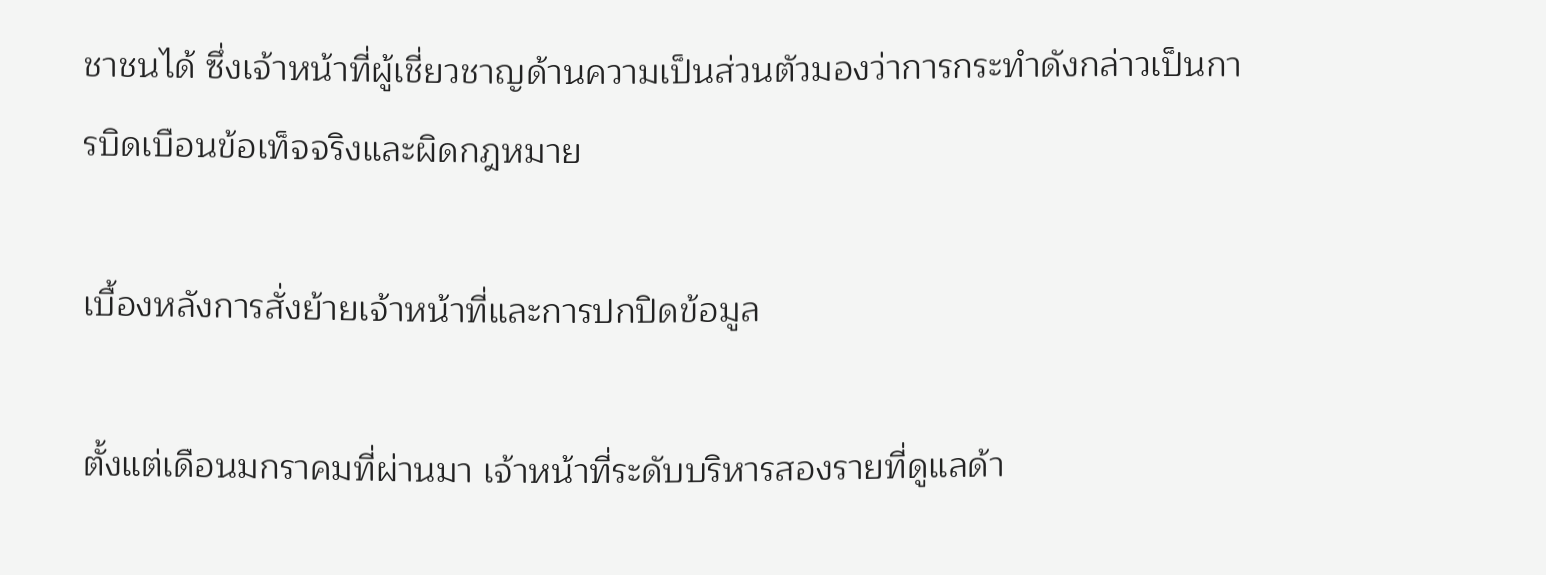ชาชนได้ ซึ่งเจ้าหน้าที่ผู้เชี่ยวชาญด้านความเป็นส่วนตัวมองว่าการกระทำดังกล่าวเป็นการบิดเบือนข้อเท็จจริงและผิดกฎหมาย

เบื้องหลังการสั่งย้ายเจ้าหน้าที่และการปกปิดข้อมูล

ตั้งแต่เดือนมกราคมที่ผ่านมา เจ้าหน้าที่ระดับบริหารสองรายที่ดูแลด้า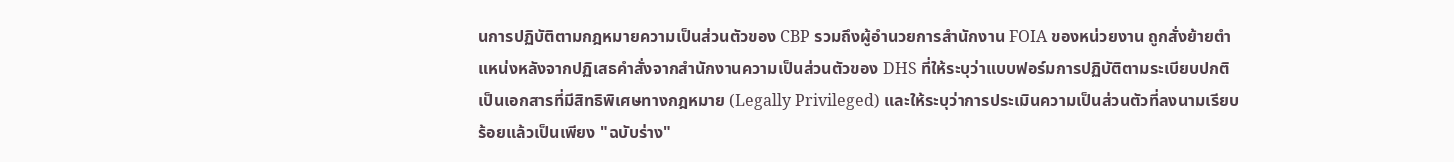นการปฏิบัติตามกฎหมายความเป็นส่วนตัวของ CBP รวมถึงผู้อำนวยการสำนักงาน FOIA ของหน่วยงาน ถูกสั่งย้ายตำแหน่งหลังจากปฏิเสธคำสั่งจากสำนักงานความเป็นส่วนตัวของ DHS ที่ให้ระบุว่าแบบฟอร์มการปฏิบัติตามระเบียบปกติเป็นเอกสารที่มีสิทธิพิเศษทางกฎหมาย (Legally Privileged) และให้ระบุว่าการประเมินความเป็นส่วนตัวที่ลงนามเรียบร้อยแล้วเป็นเพียง "ฉบับร่าง"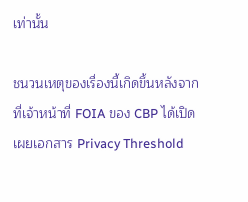เท่านั้น

ชนวนเหตุของเรื่องนี้เกิดขึ้นหลังจากที่เจ้าหน้าที่ FOIA ของ CBP ได้เปิดเผยเอกสาร Privacy Threshold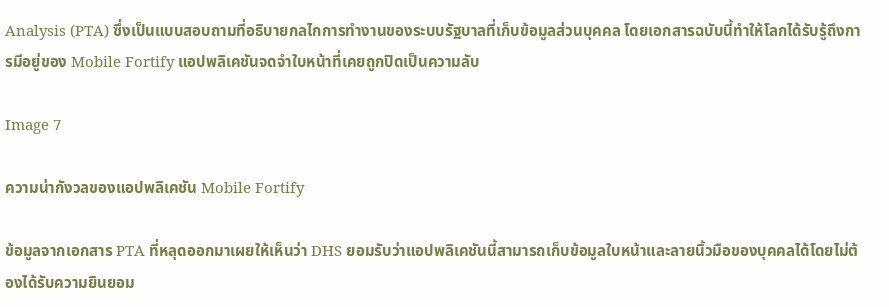Analysis (PTA) ซึ่งเป็นแบบสอบถามที่อธิบายกลไกการทำงานของระบบรัฐบาลที่เก็บข้อมูลส่วนบุคคล โดยเอกสารฉบับนี้ทำให้โลกได้รับรู้ถึงการมีอยู่ของ Mobile Fortify แอปพลิเคชันจดจำใบหน้าที่เคยถูกปิดเป็นความลับ

Image 7

ความน่ากังวลของแอปพลิเคชัน Mobile Fortify

ข้อมูลจากเอกสาร PTA ที่หลุดออกมาเผยให้เห็นว่า DHS ยอมรับว่าแอปพลิเคชันนี้สามารถเก็บข้อมูลใบหน้าและลายนิ้วมือของบุคคลได้โดยไม่ต้องได้รับความยินยอม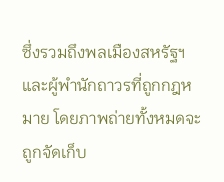ซึ่งรวมถึงพลเมืองสหรัฐฯ และผู้พำนักถาวรที่ถูกกฎหมาย โดยภาพถ่ายทั้งหมดจะถูกจัดเก็บ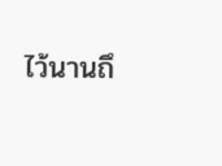ไว้นานถึ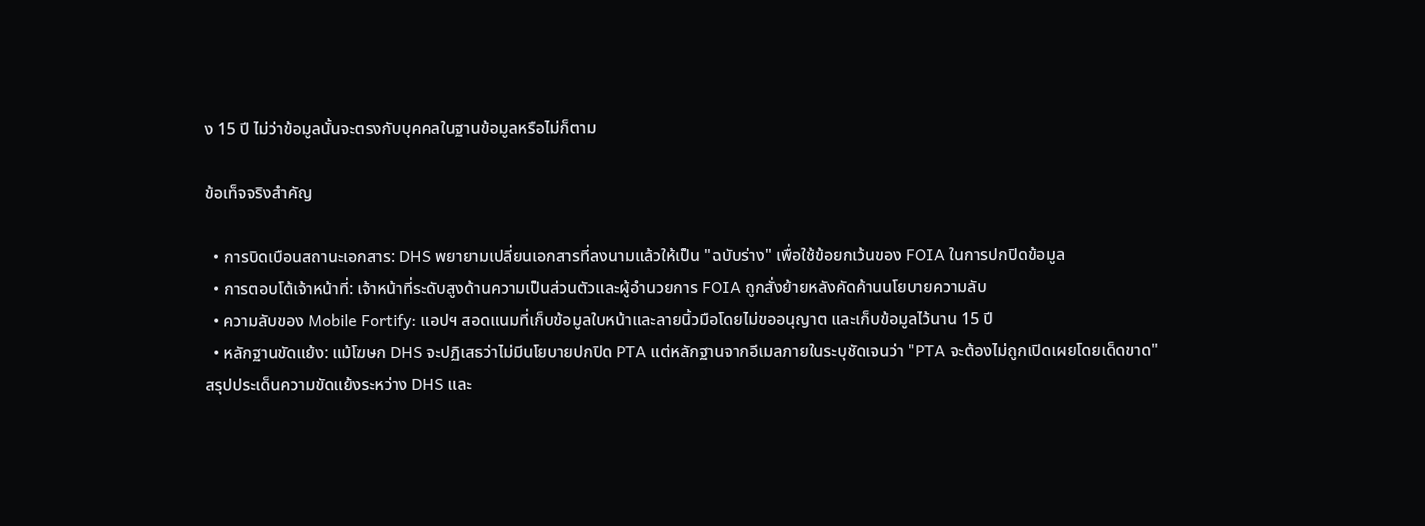ง 15 ปี ไม่ว่าข้อมูลนั้นจะตรงกับบุคคลในฐานข้อมูลหรือไม่ก็ตาม

ข้อเท็จจริงสำคัญ

  • การบิดเบือนสถานะเอกสาร: DHS พยายามเปลี่ยนเอกสารที่ลงนามแล้วให้เป็น "ฉบับร่าง" เพื่อใช้ข้อยกเว้นของ FOIA ในการปกปิดข้อมูล
  • การตอบโต้เจ้าหน้าที่: เจ้าหน้าที่ระดับสูงด้านความเป็นส่วนตัวและผู้อำนวยการ FOIA ถูกสั่งย้ายหลังคัดค้านนโยบายความลับ
  • ความลับของ Mobile Fortify: แอปฯ สอดแนมที่เก็บข้อมูลใบหน้าและลายนิ้วมือโดยไม่ขออนุญาต และเก็บข้อมูลไว้นาน 15 ปี
  • หลักฐานขัดแย้ง: แม้โฆษก DHS จะปฏิเสธว่าไม่มีนโยบายปกปิด PTA แต่หลักฐานจากอีเมลภายในระบุชัดเจนว่า "PTA จะต้องไม่ถูกเปิดเผยโดยเด็ดขาด"
สรุปประเด็นความขัดแย้งระหว่าง DHS และ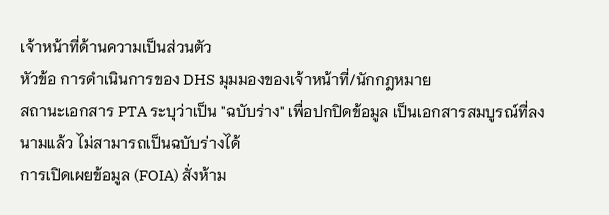เจ้าหน้าที่ด้านความเป็นส่วนตัว
หัวข้อ การดำเนินการของ DHS มุมมองของเจ้าหน้าที่/นักกฎหมาย
สถานะเอกสาร PTA ระบุว่าเป็น "ฉบับร่าง" เพื่อปกปิดข้อมูล เป็นเอกสารสมบูรณ์ที่ลงนามแล้ว ไม่สามารถเป็นฉบับร่างได้
การเปิดเผยข้อมูล (FOIA) สั่งห้าม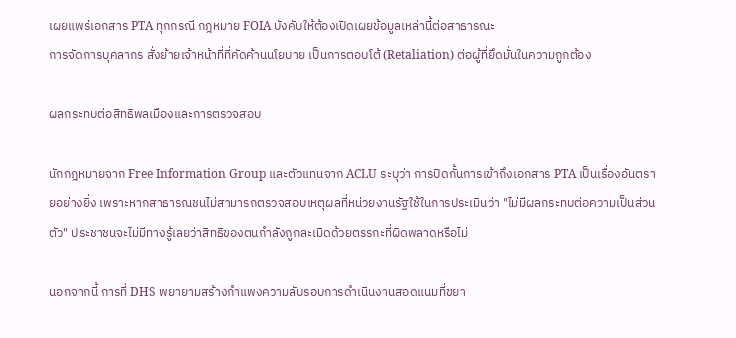เผยแพร่เอกสาร PTA ทุกกรณี กฎหมาย FOIA บังคับให้ต้องเปิดเผยข้อมูลเหล่านี้ต่อสาธารณะ
การจัดการบุคลากร สั่งย้ายเจ้าหน้าที่ที่คัดค้านนโยบาย เป็นการตอบโต้ (Retaliation) ต่อผู้ที่ยึดมั่นในความถูกต้อง

ผลกระทบต่อสิทธิพลเมืองและการตรวจสอบ

นักกฎหมายจาก Free Information Group และตัวแทนจาก ACLU ระบุว่า การปิดกั้นการเข้าถึงเอกสาร PTA เป็นเรื่องอันตรายอย่างยิ่ง เพราะหากสาธารณชนไม่สามารถตรวจสอบเหตุผลที่หน่วยงานรัฐใช้ในการประเมินว่า "ไม่มีผลกระทบต่อความเป็นส่วนตัว" ประชาชนจะไม่มีทางรู้เลยว่าสิทธิของตนกำลังถูกละเมิดด้วยตรรกะที่ผิดพลาดหรือไม่

นอกจากนี้ การที่ DHS พยายามสร้างกำแพงความลับรอบการดำเนินงานสอดแนมที่ขยา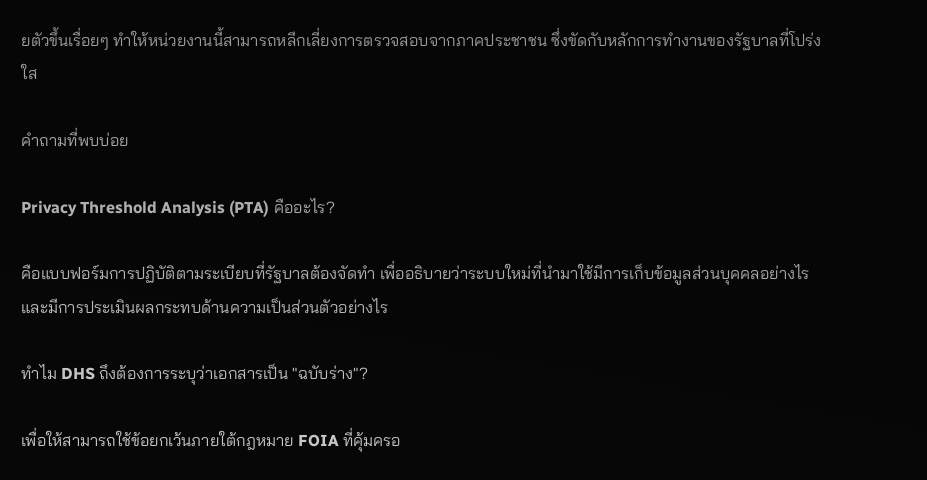ยตัวขึ้นเรื่อยๆ ทำให้หน่วยงานนี้สามารถหลีกเลี่ยงการตรวจสอบจากภาคประชาชน ซึ่งขัดกับหลักการทำงานของรัฐบาลที่โปร่งใส

คำถามที่พบบ่อย

Privacy Threshold Analysis (PTA) คืออะไร?

คือแบบฟอร์มการปฏิบัติตามระเบียบที่รัฐบาลต้องจัดทำ เพื่ออธิบายว่าระบบใหม่ที่นำมาใช้มีการเก็บข้อมูลส่วนบุคคลอย่างไร และมีการประเมินผลกระทบด้านความเป็นส่วนตัวอย่างไร

ทำไม DHS ถึงต้องการระบุว่าเอกสารเป็น "ฉบับร่าง"?

เพื่อให้สามารถใช้ข้อยกเว้นภายใต้กฎหมาย FOIA ที่คุ้มครอ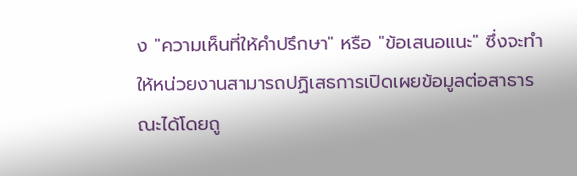ง "ความเห็นที่ให้คำปรึกษา" หรือ "ข้อเสนอแนะ" ซึ่งจะทำให้หน่วยงานสามารถปฏิเสธการเปิดเผยข้อมูลต่อสาธารณะได้โดยถู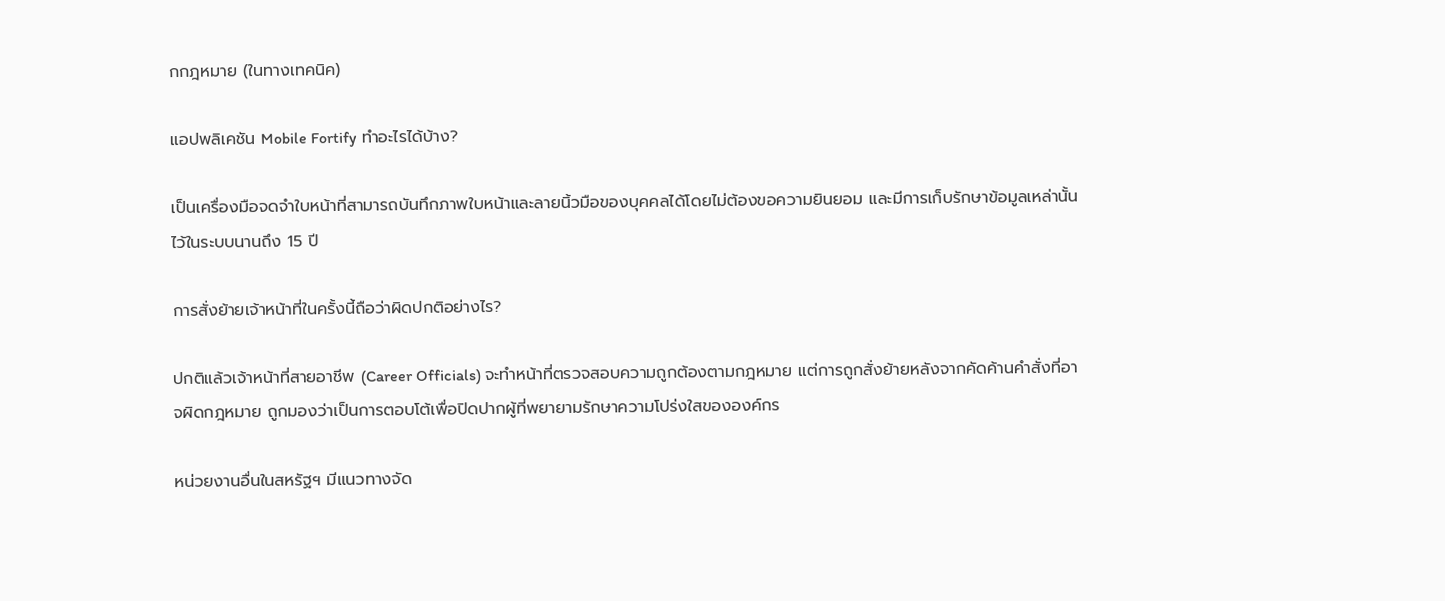กกฎหมาย (ในทางเทคนิค)

แอปพลิเคชัน Mobile Fortify ทำอะไรได้บ้าง?

เป็นเครื่องมือจดจำใบหน้าที่สามารถบันทึกภาพใบหน้าและลายนิ้วมือของบุคคลได้โดยไม่ต้องขอความยินยอม และมีการเก็บรักษาข้อมูลเหล่านั้นไว้ในระบบนานถึง 15 ปี

การสั่งย้ายเจ้าหน้าที่ในครั้งนี้ถือว่าผิดปกติอย่างไร?

ปกติแล้วเจ้าหน้าที่สายอาชีพ (Career Officials) จะทำหน้าที่ตรวจสอบความถูกต้องตามกฎหมาย แต่การถูกสั่งย้ายหลังจากคัดค้านคำสั่งที่อาจผิดกฎหมาย ถูกมองว่าเป็นการตอบโต้เพื่อปิดปากผู้ที่พยายามรักษาความโปร่งใสขององค์กร

หน่วยงานอื่นในสหรัฐฯ มีแนวทางจัด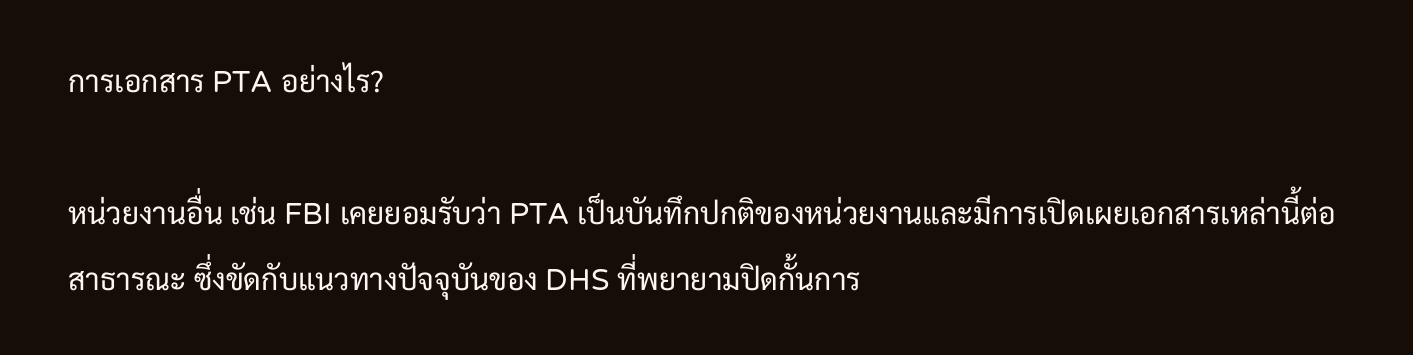การเอกสาร PTA อย่างไร?

หน่วยงานอื่น เช่น FBI เคยยอมรับว่า PTA เป็นบันทึกปกติของหน่วยงานและมีการเปิดเผยเอกสารเหล่านี้ต่อสาธารณะ ซึ่งขัดกับแนวทางปัจจุบันของ DHS ที่พยายามปิดกั้นการ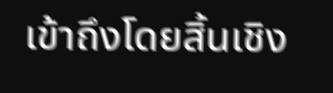เข้าถึงโดยสิ้นเชิง